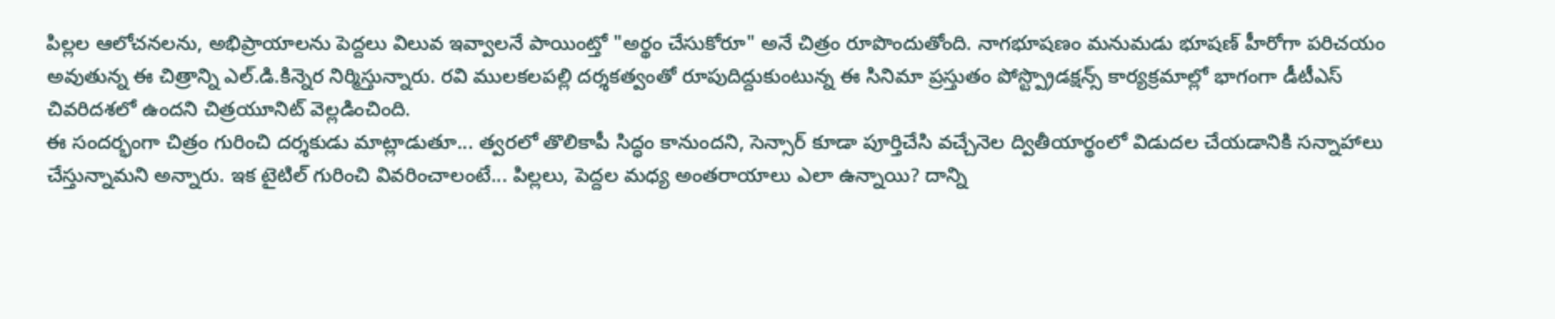పిల్లల ఆలోచనలను, అభిప్రాయాలను పెద్దలు విలువ ఇవ్వాలనే పాయింట్తో "అర్థం చేసుకోరూ" అనే చిత్రం రూపొందుతోంది. నాగభూషణం మనుమడు భూషణ్ హీరోగా పరిచయం అవుతున్న ఈ చిత్రాన్ని ఎల్.డి.కిన్నెర నిర్మిస్తున్నారు. రవి ములకలపల్లి దర్శకత్వంతో రూపుదిద్దుకుంటున్న ఈ సినిమా ప్రస్తుతం పోస్ట్ప్రొడక్షన్స్ కార్యక్రమాల్లో భాగంగా డీటీఎస్ చివరిదశలో ఉందని చిత్రయూనిట్ వెల్లడించింది.
ఈ సందర్భంగా చిత్రం గురించి దర్శకుడు మాట్లాడుతూ... త్వరలో తొలికాపీ సిద్ధం కానుందని, సెన్సార్ కూడా పూర్తిచేసి వచ్చేనెల ద్వితీయార్థంలో విడుదల చేయడానికి సన్నాహాలు చేస్తున్నామని అన్నారు. ఇక టైటిల్ గురించి వివరించాలంటే... పిల్లలు, పెద్దల మధ్య అంతరాయాలు ఎలా ఉన్నాయి? దాన్ని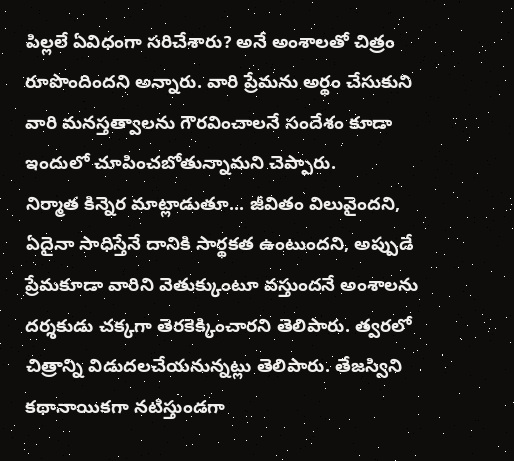పిల్లలే ఏవిధంగా సరిచేశారు? అనే అంశాలతో చిత్రం రూపొందిందని అన్నారు. వారి ప్రేమను అర్థం చేసుకుని వారి మనస్తత్వాలను గౌరవించాలనే సందేశం కూడా ఇందులో చూపించబోతున్నామని చెప్పారు.
నిర్మాత కిన్నెర మాట్లాడుతూ... జీవితం విలువైందని, ఏదైనా సాధిస్తేనే దానికి సార్థకత ఉంటుందని, అప్పుడే ప్రేమకూడా వారిని వెతుక్కుంటూ వస్తుందనే అంశాలను దర్శకుడు చక్కగా తెరకెక్కించారని తెలిపారు. త్వరలో చిత్రాన్ని విడుదలచేయనున్నట్లు తెలిపారు. తేజస్విని కథానాయికగా నటిస్తుండగా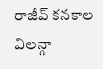రాజీవ్ కనకాల విలన్గా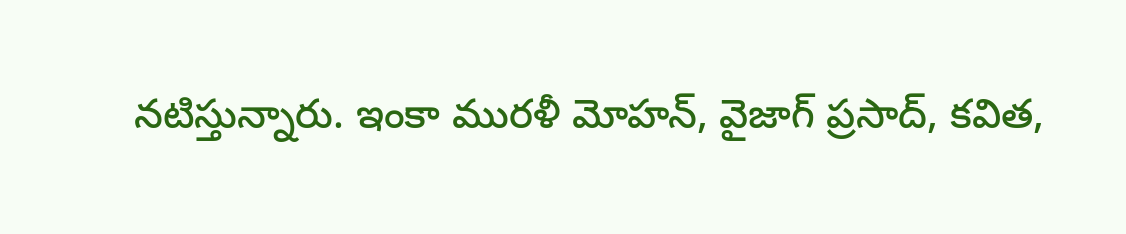నటిస్తున్నారు. ఇంకా మురళీ మోహన్, వైజాగ్ ప్రసాద్, కవిత,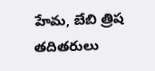హేమ, బేబి త్రిష తదితరులు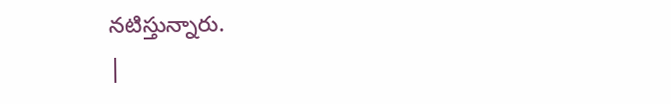నటిస్తున్నారు.
|